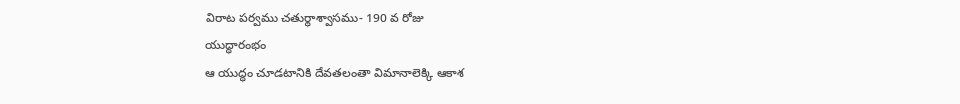విరాట పర్వము చతుర్థాశ్వాసము- 190 వ రోజు
యుద్ధారంభం
ఆ యుద్ధం చూడటానికి దేవతలంతా విమానాలెక్కి ఆకాశ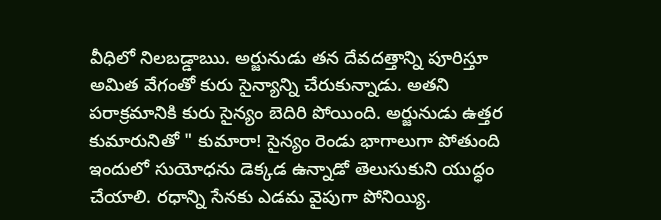వీధిలో నిలబడ్డాఋ. అర్జునుడు తన దేవదత్తాన్ని పూరిస్తూ అమిత వేగంతో కురు సైన్యాన్ని చేరుకున్నాడు. అతని పరాక్రమానికి కురు సైన్యం బెదిరి పోయింది. అర్జునుడు ఉత్తర కుమారునితో " కుమారా! సైన్యం రెండు భాగాలుగా పోతుంది ఇందులో సుయోధను డెక్కడ ఉన్నాడో తెలుసుకుని యుద్ధం చేయాలి. రధాన్ని సేనకు ఎడమ వైపుగా పోనియ్యి.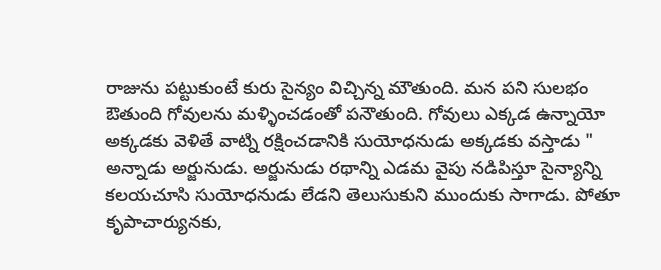రాజును పట్టుకుంటే కురు సైన్యం విచ్చిన్న మౌతుంది. మన పని సులభం ఔతుంది గోవులను మళ్ళించడంతో పనౌతుంది. గోవులు ఎక్కడ ఉన్నాయో అక్కడకు వెళితే వాట్ని రక్షించడానికి సుయోధనుడు అక్కడకు వస్తాడు " అన్నాడు అర్జునుడు. అర్జునుడు రథాన్ని ఎడమ వైపు నడిపిస్తూ సైన్యాన్ని కలయచూసి సుయోధనుడు లేడని తెలుసుకుని ముందుకు సాగాడు. పోతూ కృపాచార్యునకు,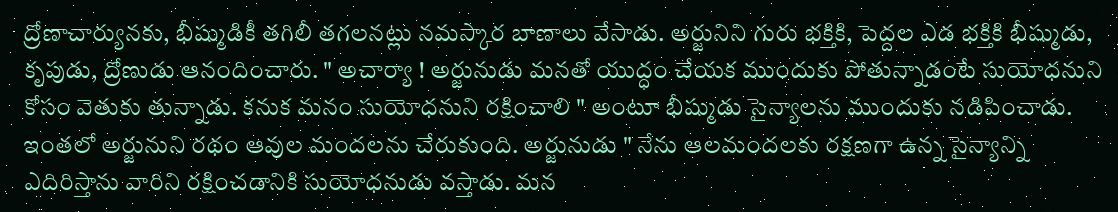ద్రోణాచార్యునకు, భీష్ముడికీ తగిలీ తగలనట్లు నమస్కార బాణాలు వేసాడు. అర్జునిని గురు భక్తికి, పెద్దల ఎడ భక్తికి భీష్ముడు, కృపుడు, ద్రోణుడు ఆనందించారు. " అచార్యా ! అర్జునుడు మనతో యుద్ధం చేయక ముందుకు పోతున్నాడంటే సుయోధనుని కోసం వెతుకు తున్నాడు. కనుక మనం సుయోధనుని రక్షించాలి " అంటూ భీష్ముడు సైన్యాలను ముందుకు నడిపించాడు. ఇంతలో అర్జునుని రథం ఆవుల మందలను చేరుకుంది. అర్జునుడు " నేను ఆలమందలకు రక్షణగా ఉన్న సైన్యాన్ని ఎదిరిస్తాను వారిని రక్షించడానికి సుయోధనుడు వస్తాడు. మన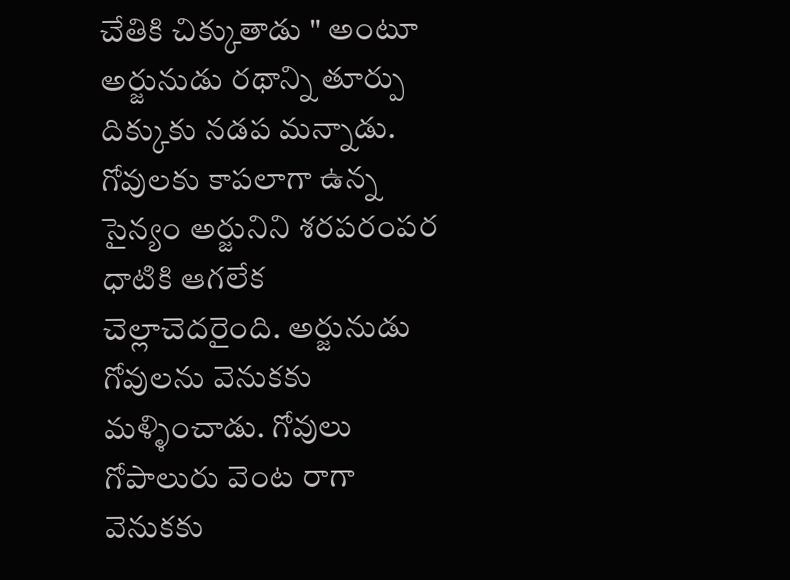చేతికి చిక్కుతాడు " అంటూ అర్జునుడు రథాన్ని తూర్పు దిక్కుకు నడప మన్నాడు. గోవులకు కాపలాగా ఉన్న సైన్యం అర్జునిని శరపరంపర ధాటికి ఆగలేక చెల్లాచెదరైంది. అర్జునుడు గోవులను వెనుకకు మళ్ళించాడు. గోవులు గోపాలురు వెంట రాగా వెనుకకు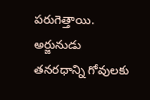పరుగెత్తాయి. అర్జునుడు తనరధాన్ని గోవులకు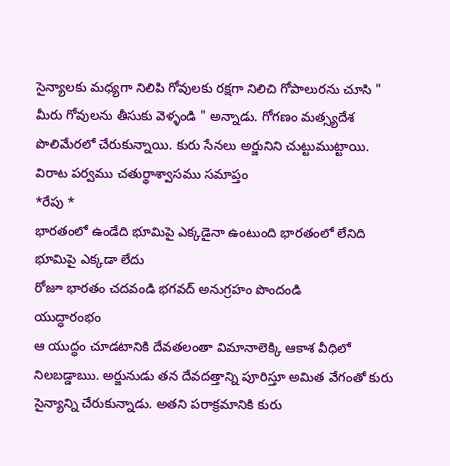సైన్యాలకు మధ్యగా నిలిపి గోవులకు రక్షగా నిలిచి గోపాలురను చూసి " మీరు గోవులను తీసుకు వెళ్ళండి " అన్నాడు. గోగణం మత్స్యదేశ పొలిమేరలో చేరుకున్నాయి. కురు సేనలు అర్జునిని చుట్టుముట్టాయి.
విరాట పర్వము చతుర్థాశ్వాసము సమాప్తం
*రేపు *
భారతంలో ఉండేది భూమిపై ఎక్కడైనా ఉంటుంది భారతంలో లేనిది భూమిపై ఎక్కడా లేదు
రోజూ భారతం చదవండి భగవద్ అనుగ్రహం పొందండి
యుద్ధారంభం
ఆ యుద్ధం చూడటానికి దేవతలంతా విమానాలెక్కి ఆకాశ వీధిలో నిలబడ్డాఋ. అర్జునుడు తన దేవదత్తాన్ని పూరిస్తూ అమిత వేగంతో కురు సైన్యాన్ని చేరుకున్నాడు. అతని పరాక్రమానికి కురు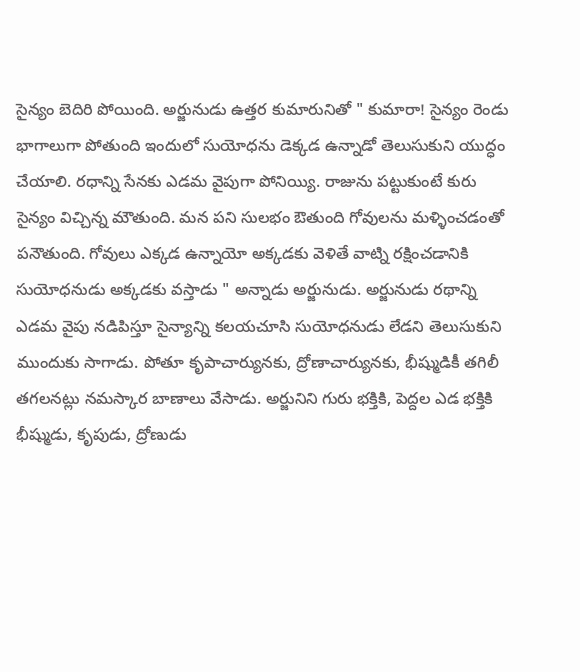సైన్యం బెదిరి పోయింది. అర్జునుడు ఉత్తర కుమారునితో " కుమారా! సైన్యం రెండు భాగాలుగా పోతుంది ఇందులో సుయోధను డెక్కడ ఉన్నాడో తెలుసుకుని యుద్ధం చేయాలి. రధాన్ని సేనకు ఎడమ వైపుగా పోనియ్యి. రాజును పట్టుకుంటే కురు సైన్యం విచ్చిన్న మౌతుంది. మన పని సులభం ఔతుంది గోవులను మళ్ళించడంతో పనౌతుంది. గోవులు ఎక్కడ ఉన్నాయో అక్కడకు వెళితే వాట్ని రక్షించడానికి సుయోధనుడు అక్కడకు వస్తాడు " అన్నాడు అర్జునుడు. అర్జునుడు రథాన్ని ఎడమ వైపు నడిపిస్తూ సైన్యాన్ని కలయచూసి సుయోధనుడు లేడని తెలుసుకుని ముందుకు సాగాడు. పోతూ కృపాచార్యునకు, ద్రోణాచార్యునకు, భీష్ముడికీ తగిలీ తగలనట్లు నమస్కార బాణాలు వేసాడు. అర్జునిని గురు భక్తికి, పెద్దల ఎడ భక్తికి భీష్ముడు, కృపుడు, ద్రోణుడు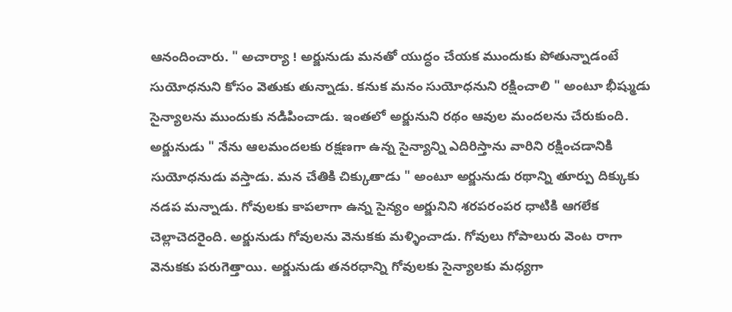ఆనందించారు. " అచార్యా ! అర్జునుడు మనతో యుద్ధం చేయక ముందుకు పోతున్నాడంటే సుయోధనుని కోసం వెతుకు తున్నాడు. కనుక మనం సుయోధనుని రక్షించాలి " అంటూ భీష్ముడు సైన్యాలను ముందుకు నడిపించాడు. ఇంతలో అర్జునుని రథం ఆవుల మందలను చేరుకుంది. అర్జునుడు " నేను ఆలమందలకు రక్షణగా ఉన్న సైన్యాన్ని ఎదిరిస్తాను వారిని రక్షించడానికి సుయోధనుడు వస్తాడు. మన చేతికి చిక్కుతాడు " అంటూ అర్జునుడు రథాన్ని తూర్పు దిక్కుకు నడప మన్నాడు. గోవులకు కాపలాగా ఉన్న సైన్యం అర్జునిని శరపరంపర ధాటికి ఆగలేక చెల్లాచెదరైంది. అర్జునుడు గోవులను వెనుకకు మళ్ళించాడు. గోవులు గోపాలురు వెంట రాగా వెనుకకు పరుగెత్తాయి. అర్జునుడు తనరధాన్ని గోవులకు సైన్యాలకు మధ్యగా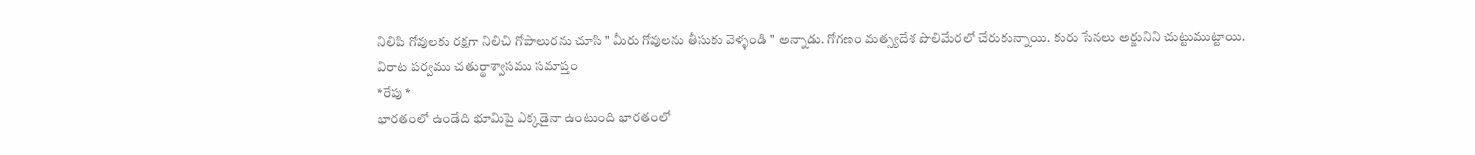నిలిపి గోవులకు రక్షగా నిలిచి గోపాలురను చూసి " మీరు గోవులను తీసుకు వెళ్ళండి " అన్నాడు. గోగణం మత్స్యదేశ పొలిమేరలో చేరుకున్నాయి. కురు సేనలు అర్జునిని చుట్టుముట్టాయి.
విరాట పర్వము చతుర్థాశ్వాసము సమాప్తం
*రేపు *
భారతంలో ఉండేది భూమిపై ఎక్కడైనా ఉంటుంది భారతంలో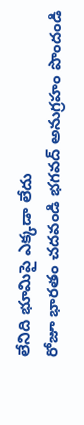లేనిది భూమిపై ఎక్కడా లేదు
రోజూ భారతం చదవండి భగవద్ అనుగ్రహం పొందండి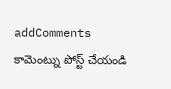addComments
కామెంట్ను పోస్ట్ చేయండి